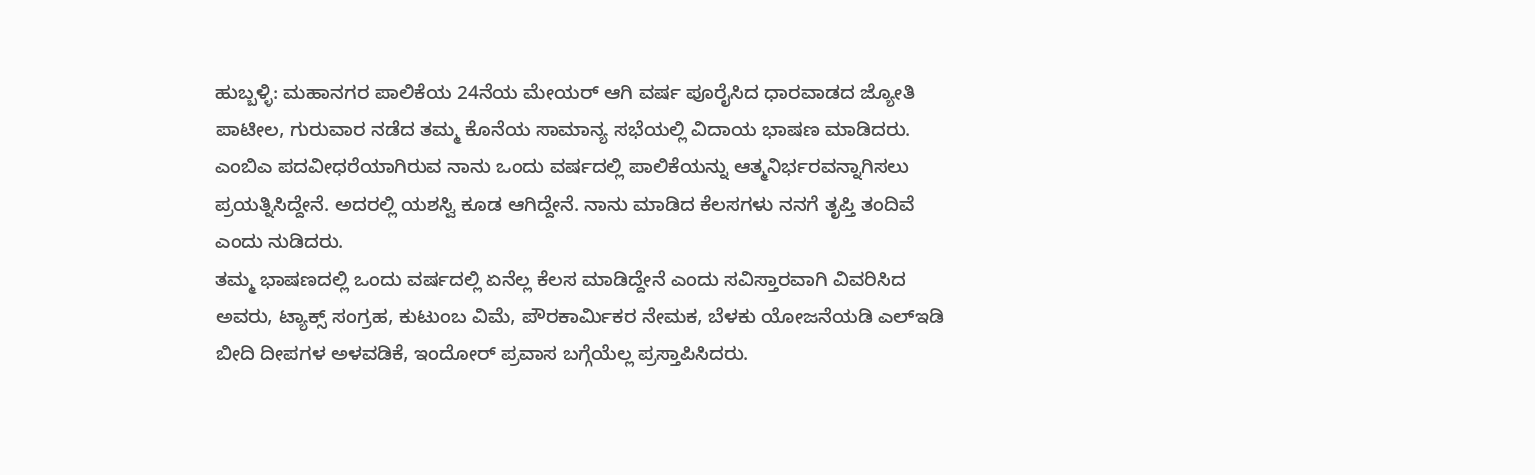ಹುಬ್ಬಳ್ಳಿ: ಮಹಾನಗರ ಪಾಲಿಕೆಯ 24ನೆಯ ಮೇಯರ್ ಆಗಿ ವರ್ಷ ಪೂರೈಸಿದ ಧಾರವಾಡದ ಜ್ಯೋತಿ ಪಾಟೀಲ, ಗುರುವಾರ ನಡೆದ ತಮ್ಮ ಕೊನೆಯ ಸಾಮಾನ್ಯ ಸಭೆಯಲ್ಲಿ ವಿದಾಯ ಭಾಷಣ ಮಾಡಿದರು. ಎಂಬಿಎ ಪದವೀಧರೆಯಾಗಿರುವ ನಾನು ಒಂದು ವರ್ಷದಲ್ಲಿ ಪಾಲಿಕೆಯನ್ನು ಆತ್ಮನಿರ್ಭರವನ್ನಾಗಿಸಲು ಪ್ರಯತ್ನಿಸಿದ್ದೇನೆ. ಅದರಲ್ಲಿ ಯಶಸ್ವಿ ಕೂಡ ಆಗಿದ್ದೇನೆ. ನಾನು ಮಾಡಿದ ಕೆಲಸಗಳು ನನಗೆ ತೃಪ್ತಿ ತಂದಿವೆ ಎಂದು ನುಡಿದರು.
ತಮ್ಮ ಭಾಷಣದಲ್ಲಿ ಒಂದು ವರ್ಷದಲ್ಲಿ ಏನೆಲ್ಲ ಕೆಲಸ ಮಾಡಿದ್ದೇನೆ ಎಂದು ಸವಿಸ್ತಾರವಾಗಿ ವಿವರಿಸಿದ ಅವರು, ಟ್ಯಾಕ್ಸ್ ಸಂಗ್ರಹ, ಕುಟುಂಬ ವಿಮೆ, ಪೌರಕಾರ್ಮಿಕರ ನೇಮಕ, ಬೆಳಕು ಯೋಜನೆಯಡಿ ಎಲ್ಇಡಿ ಬೀದಿ ದೀಪಗಳ ಅಳವಡಿಕೆ, ಇಂದೋರ್ ಪ್ರವಾಸ ಬಗ್ಗೆಯೆಲ್ಲ ಪ್ರಸ್ತಾಪಿಸಿದರು.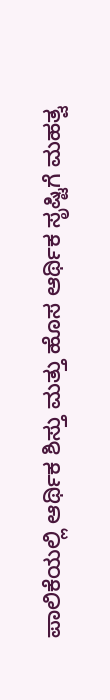ಪಾಲಿಕೆಯಲ್ಲಿ ಆರ್ಥಿಕ ಶಿಸ್ತು ಮತ್ತು ಹೊಸ ಆರ್ಥಿಕ ಸೃಷ್ಟಿಗೆ ಮಹತ್ವ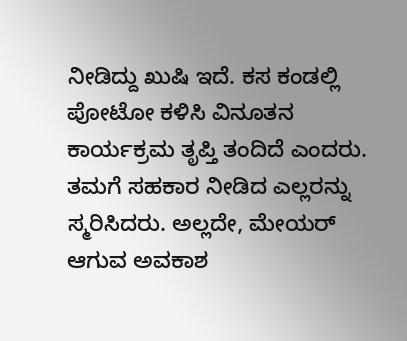ನೀಡಿದ್ದು ಖುಷಿ ಇದೆ. ಕಸ ಕಂಡಲ್ಲಿ ಪೋಟೋ ಕಳಿಸಿ ವಿನೂತನ ಕಾರ್ಯಕ್ರಮ ತೃಪ್ತಿ ತಂದಿದೆ ಎಂದರು. ತಮಗೆ ಸಹಕಾರ ನೀಡಿದ ಎಲ್ಲರನ್ನು ಸ್ಮರಿಸಿದರು. ಅಲ್ಲದೇ, ಮೇಯರ್ ಆಗುವ ಅವಕಾಶ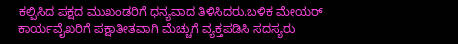ಕಲ್ಪಿಸಿದ ಪಕ್ಷದ ಮುಖಂಡರಿಗೆ ಧನ್ಯವಾದ ತಿಳಿಸಿದರು.ಬಳಿಕ ಮೇಯರ್ ಕಾರ್ಯವೈಖರಿಗೆ ಪಕ್ಷಾತೀತವಾಗಿ ಮೆಚ್ಚುಗೆ ವ್ಯಕ್ತಪಡಿಸಿ ಸದಸ್ಯರು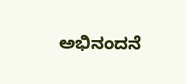ಅಭಿನಂದನೆ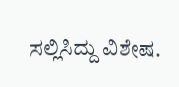ಸಲ್ಲಿಸಿದ್ದು ವಿಶೇಷ.